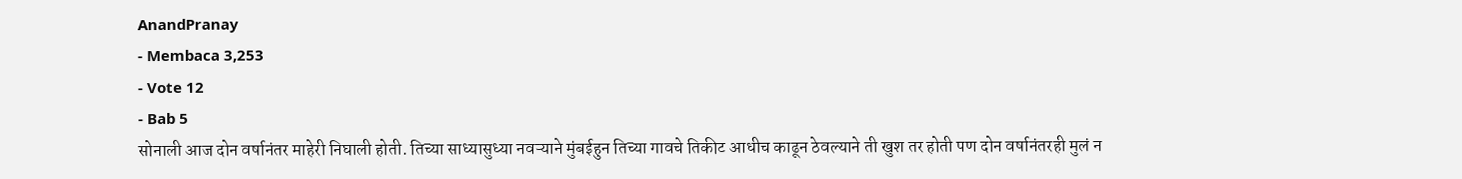AnandPranay
- Membaca 3,253
- Vote 12
- Bab 5
सोनाली आज दोन वर्षानंतर माहेरी निघाली होती. तिच्या साध्यासुध्या नवऱ्याने मुंबईहुन तिच्या गावचे तिकीट आधीच काढून ठेवल्याने ती खुश तर होती पण दोन वर्षानंतरही मुलं न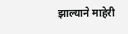झाल्याने माहेरी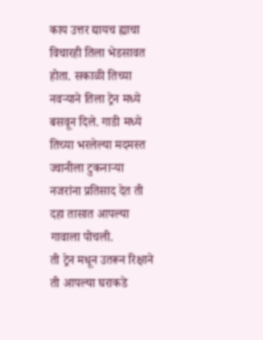काय उत्तर द्यायच ह्याचा विचारही तिला भेडसावत होता. सकाळी तिच्या नवऱ्याने तिला ट्रेन मध्ये बसवून दिले. गाडी मध्ये तिच्या भरलेल्या मदमस्त ज्वानीला टुकनाऱ्या नजरांना प्रतिसाद देत ती दहा तासात आपल्या गावाला पोचली.
ती ट्रेन मधून उतरून रिक्षाने ती आपल्या घराकडे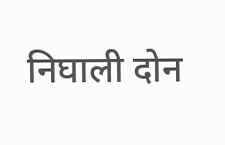निघाली दोन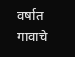वर्षात गावाचे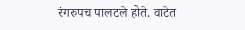रंगरुपच पालटले होते. वाटेत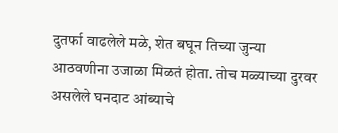दुतर्फा वाढलेले मळे, शेत बघून तिच्या जुन्या आठवणीना उजाळा मिळतं होता. तोच मळ्याच्या दुरवर असलेले घनदाट आंब्याचे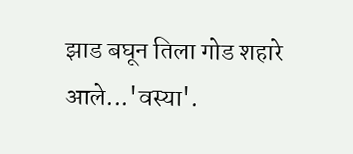झाड बघून तिला गोड शहारे आले...'वस्या'.